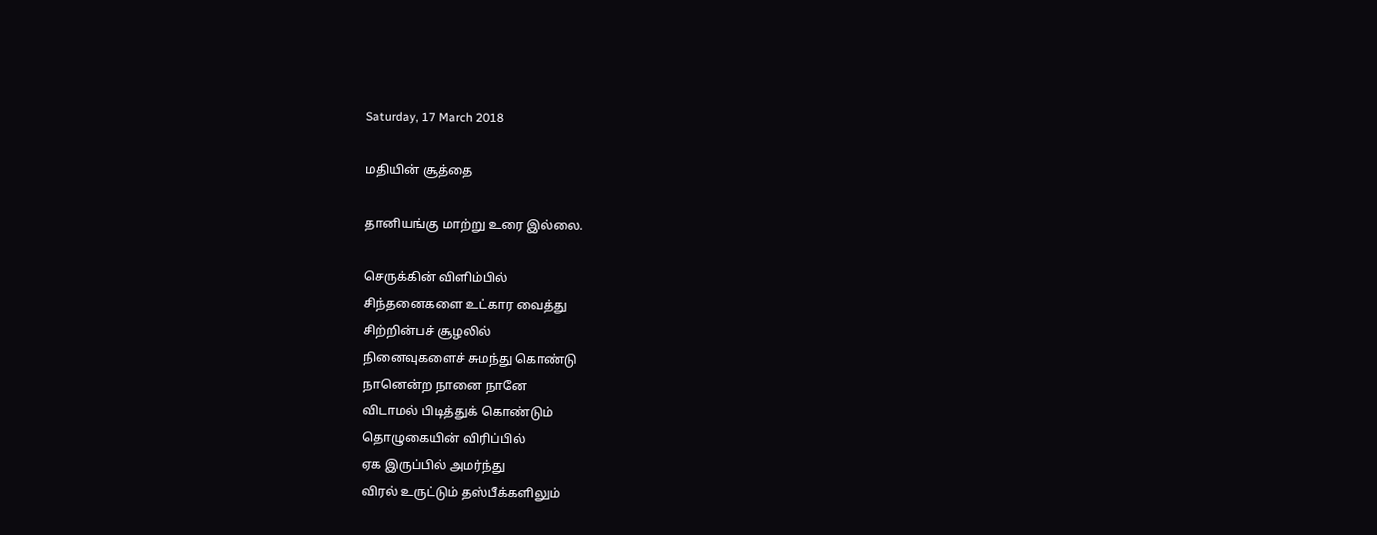Saturday, 17 March 2018

மதியின் சூத்தை

தானியங்கு மாற்று உரை இல்லை.

செருக்கின் விளிம்பில்
சிந்தனைகளை உட்கார வைத்து
சிற்றின்பச் சூழலில்
நினைவுகளைச் சுமந்து கொண்டு
நானென்ற நானை நானே
விடாமல் பிடித்துக் கொண்டும்
தொழுகையின் விரிப்பில்
ஏக இருப்பில் அமர்ந்து
விரல் உருட்டும் தஸ்பீக்களிலும்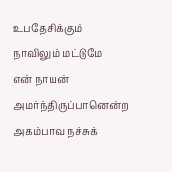உபதேசிக்கும் நாவிலும் மட்டுமே
என் நாயன் அமர்ந்திருப்பானென்ற
அகம்பாவ நச்சுக்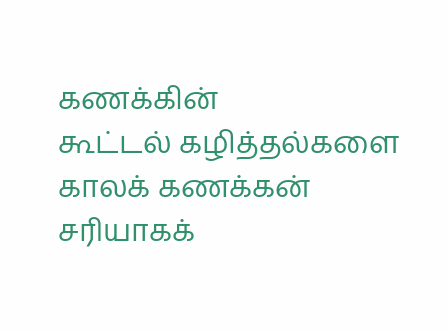கணக்கின்
கூட்டல் கழித்தல்களை
காலக் கணக்கன்
சரியாகக்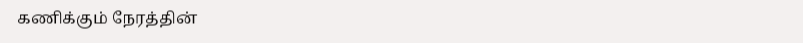கணிக்கும் நேரத்தின்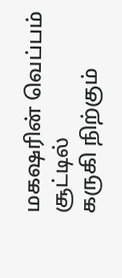மகஷரின் வெப்பம் சூட்டில்
கருகி நிற்கும்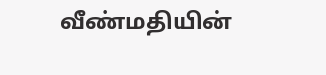வீண்மதியின்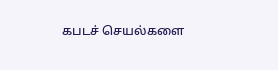கபடச் செயல்களை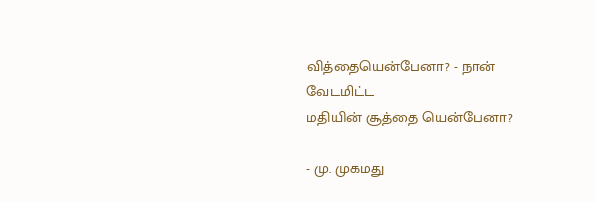வித்தையென்பேனா? - நான் வேடமிட்ட
மதியின் சூத்தை யென்பேனா?

- மு. முகமது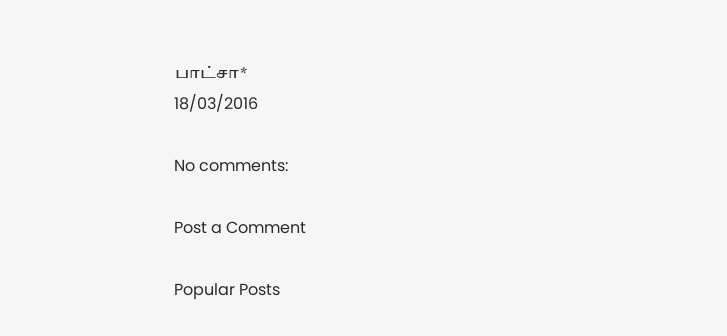பாட்சா*
18/03/2016

No comments:

Post a Comment

Popular Posts